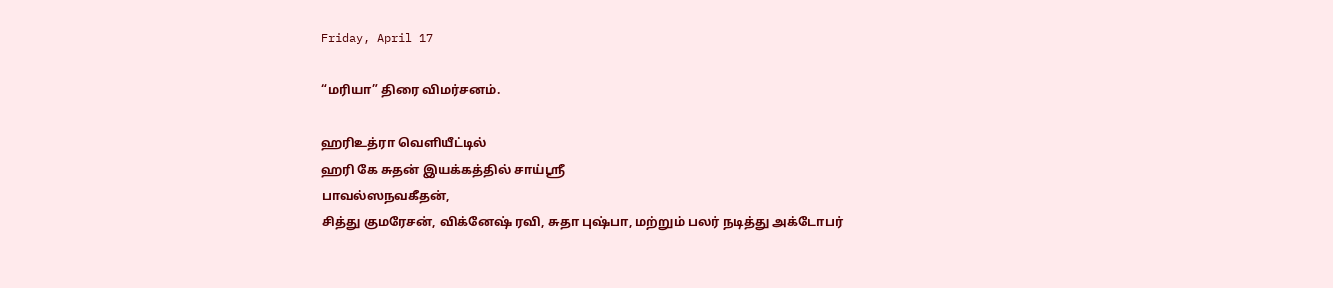Friday, April 17

“மரியா” திரை விமர்சனம்.

ஹரிஉத்ரா வெளியீட்டில்
ஹரி கே சுதன் இயக்கத்தில் சாய்ஸ்ரீ
பாவல்ஸநவகீதன்,
சித்து குமரேசன், விக்னேஷ் ரவி, சுதா புஷ்பா, மற்றும் பலர் நடித்து அக்டோபர்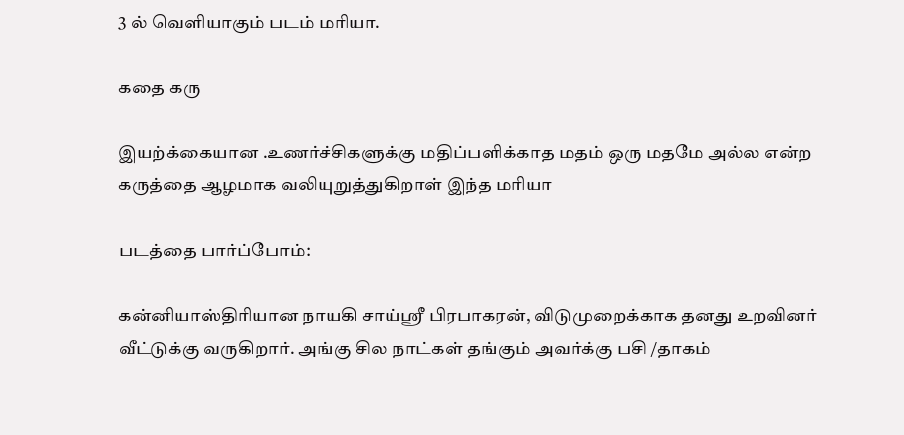3 ல் வெளியாகும் படம் மரியா.

கதை கரு

இயற்க்கையான .உணர்ச்சிகளுக்கு மதிப்பளிக்காத மதம் ஒரு மதமே அல்ல என்ற கருத்தை ஆழமாக வலியுறுத்துகிறாள் இந்த மரியா

படத்தை பார்ப்போம்:

கன்னியாஸ்திரியான நாயகி சாய்ஸ்ரீ பிரபாகரன், விடுமுறைக்காக தனது உறவினர் வீட்டுக்கு வருகிறார். அங்கு சில நாட்கள் தங்கும் அவர்க்கு பசி /தாகம்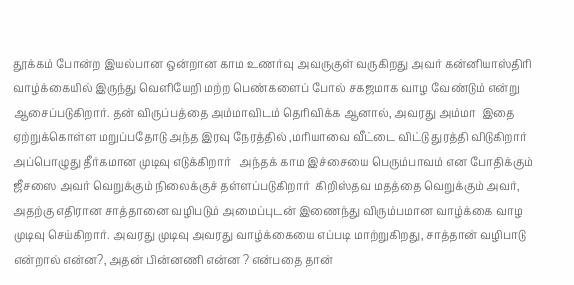தூக்கம் போன்ற இயல்பான ஒன்றான காம உணர்வு அவருகுள் வருகிறது அவர் கன்னியாஸ்திரி வாழ்க்கையில் இருந்து வெளியேறி மற்ற பெண்களைப் போல் சகஜமாக வாழ வேண்டும் என்று ஆசைப்படுகிறார். தன் விருப்பத்தை அம்மாவிடம் தெரிவிக்க ஆனால், அவரது அம்மா  இதை ஏற்றுக்கொள்ள மறுப்பதோடு அந்த இரவு நேரத்தில் ,மரியாவை வீட்டை விட்டு துரத்தி விடுகிறார் அப்பொழுது தீர்கமான முடிவு எடுக்கிறார்   அந்தக் காம இச்சையை பெரும்பாவம் என போதிக்கும் ஜீசஸை அவர் வெறுக்கும் நிலைக்குச் தள்ளப்படுகிறார்  கிறிஸ்தவ மதத்தை வெறுக்கும் அவர், அதற்கு எதிரான சாத்தானை வழிபடும் அமைப்புடன் இணைந்து விரும்பமான வாழ்க்கை வாழ முடிவு செய்கிறார். அவரது முடிவு அவரது வாழ்க்கையை எப்படி மாற்றுகிறது, சாத்தான் வழிபாடு என்றால் என்ன?, அதன் பின்னணி என்ன ? என்பதை தான்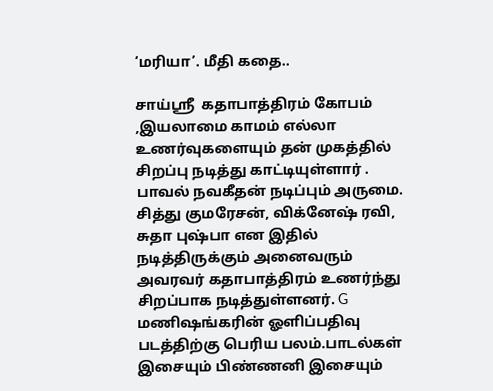‘மரியா’. மீதி கதை..

சாய்ஸ்ரீ  கதாபாத்திரம் கோபம் ,இயலாமை காமம் எல்லா உணர்வுகளையும் தன் முகத்தில் சிறப்பு நடித்து காட்டியுள்ளார் . பாவல் நவகீதன் நடிப்பும் அருமை. சித்து குமரேசன், விக்னேஷ் ரவி, சுதா புஷ்பா என இதில் நடித்திருக்கும் அனைவரும் அவரவர் கதாபாத்திரம் உணர்ந்து சிறப்பாக நடித்துள்ளனர். G மணிஷங்கரின் ஓளிப்பதிவு படத்திற்கு பெரிய பலம்.பாடல்கள் இசையும் பிண்ணனி இசையும்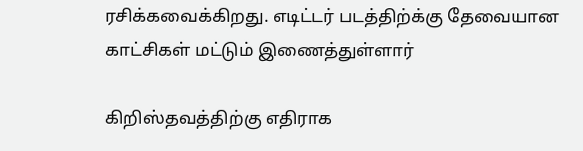ரசிக்கவைக்கிறது. எடிட்டர் படத்திற்க்கு தேவையான காட்சிகள் மட்டும் இணைத்துள்ளார்

கிறிஸ்தவத்திற்கு எதிராக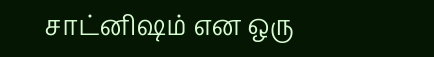சாட்னிஷம் என ஒரு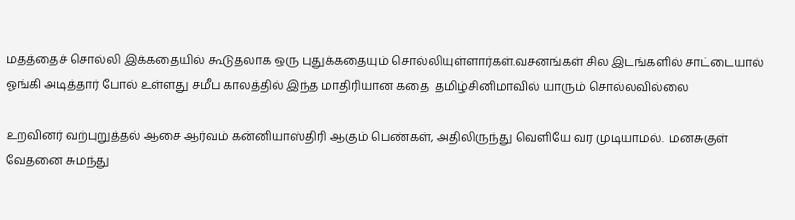மதத்தைச் சொல்லி இக்கதையில் கூடுதலாக ஒரு புதுக்கதையும் சொல்லியுள்ளார்கள்.வசனங்கள் சில இடங்களில் சாட்டையால் ஓங்கி அடித்தார் போல் உள்ளது சமீப காலத்தில் இந்த மாதிரியான கதை  தமிழ்சினிமாவில் யாரும் சொல்லவில்லை

உறவினர் வற்புறுத்தல் ஆசை ஆர்வம் கன்னியாஸ்திரி ஆகும் பெண்கள், அதிலிருந்து வெளியே வர முடியாமல்.  மனசுகுள்   வேதனை சுமந்து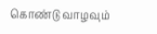கொண்டு வாழவும்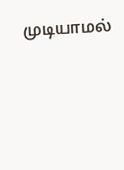முடியாமல்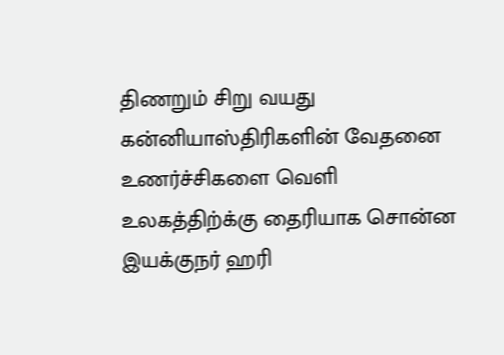திணறும் சிறு வயது  கன்னியாஸ்திரிகளின் வேதனை உணர்ச்சிகளை வெளி உலகத்திற்க்கு தைரியாக சொன்ன இயக்குநர் ஹரி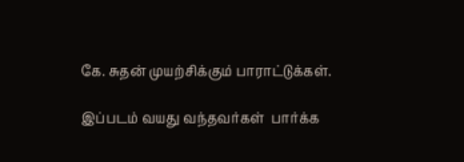கே. சுதன் முயற்சிக்கும் பாராட்டுக்கள்.

இப்படம் வயது வந்தவர்கள்  பார்க்க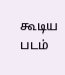கூடிய படம்